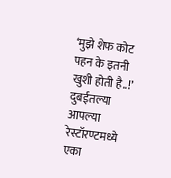‘मुझे शेफ कोट पहन के इतनी खुशी होती है..!’ दुबईतल्या आपल्या रेस्टॉरण्टमध्ये एका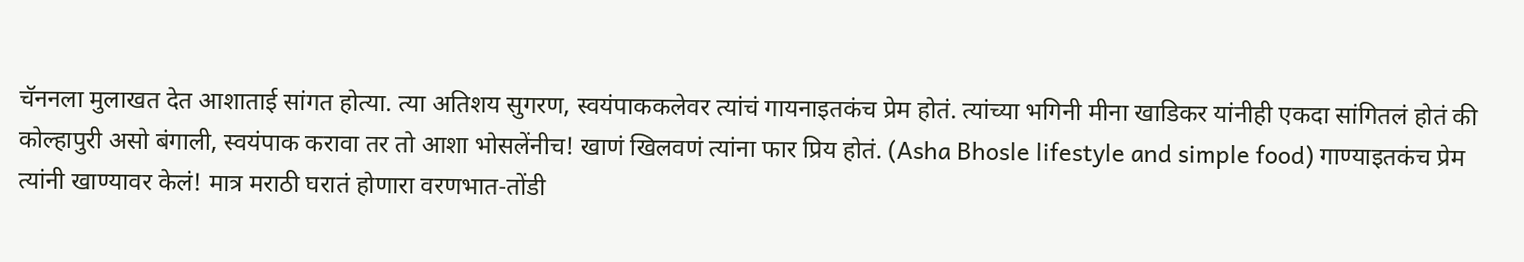चॅननला मुलाखत देत आशाताई सांगत होत्या. त्या अतिशय सुगरण, स्वयंपाककलेवर त्यांचं गायनाइतकंच प्रेम होतं. त्यांच्या भगिनी मीना खाडिकर यांनीही एकदा सांगितलं होतं की कोल्हापुरी असो बंगाली, स्वयंपाक करावा तर तो आशा भोसलेंनीच! खाणं खिलवणं त्यांना फार प्रिय होतं. (Asha Bhosle lifestyle and simple food) गाण्याइतकंच प्रेम त्यांनी खाण्यावर केलं! मात्र मराठी घरातं होणारा वरणभात-तोंडी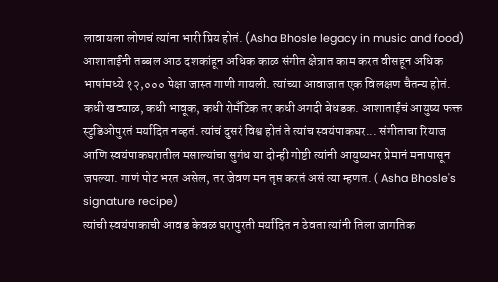लावायला लोणचं त्यांना भारी प्रिय होतं. (Asha Bhosle legacy in music and food)
आशाताईंनी तब्बल आठ दशकांहून अधिक काळ संगीत क्षेत्रात काम करत वीसहून अधिक भाषांमध्ये १२,००० पेक्षा जास्त गाणी गायली. त्यांच्या आवाजात एक विलक्षण चैतन्य होतं. कधी खट्याळ, कधी भावूक, कधी रोमँटिक तर कधी अगदी बेधडक. आशाताईंचं आयुष्य फक्त स्टुडिओपुरतं मर्यादित नव्हतं. त्यांचं दुसरं विश्व होतं ते त्यांच स्वयंपाकघर... संगीताचा रियाज आणि स्वयंपाकघरातील मसाल्यांचा सुगंध या दोन्ही गोष्टी त्यांनी आयुष्यभर प्रेमानं मनापासून जपल्या. गाणं पोट भरत असेल, तर जेवण मन तृप्त करतं असं त्या म्हणत. ( Asha Bhosle's signature recipe)
त्यांची स्वयंपाकाची आवड केवळ घरापुरती मर्यादित न ठेवता त्यांनी तिला जागतिक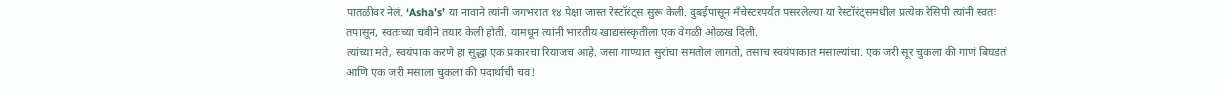पातळीवर नेलं. ‘Asha’s’ या नावाने त्यांनी जगभरात १४ पेक्षा जास्त रेस्टॉरंट्स सुरू केली. दुबईपासून मँचेस्टरपर्यंत पसरलेल्या या रेस्टॉरंट्समधील प्रत्येक रेसिपी त्यांनी स्वतः तपासून, स्वतःच्या चवीने तयार केली होती. यामधून त्यांनी भारतीय खाद्यसंस्कृतीला एक वेगळी ओळख दिली.
त्यांच्या मते, स्वयंपाक करणे हा सुद्धा एक प्रकारचा रियाजच आहे. जसा गाण्यात सुरांचा समतोल लागतो, तसाच स्वयंपाकात मसाल्यांचा. एक जरी सूर चुकला की गाणं बिघडतं आणि एक जरी मसाला चुकला की पदार्थाची चव!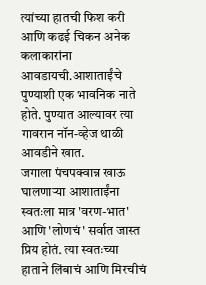त्यांच्या हातची फिश करी आणि कढई चिकन अनेक कलाकारांना आवडायची.आशाताईंचे पुण्याशी एक भावनिक नाते होते. पुण्यात आल्यावर त्या गावरान नॉन-व्हेज थाळी आवडीने खात.
जगाला पंचपक्वान्न खाऊ घालणाऱ्या आशाताईंना स्वतःला मात्र 'वरण-भात' आणि 'लोणचं' सर्वात जास्त प्रिय होतं. त्या स्वतःच्या हाताने लिंबाचं आणि मिरचीचं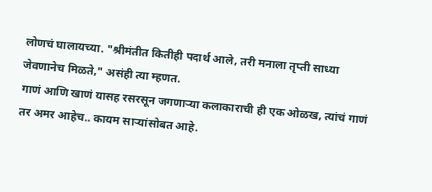लोणचं घालायच्या. "श्रीमंतीत कितीही पदार्थ आले, तरी मनाला तृप्ती साध्या जेवणानेच मिळते," असंही त्या म्हणत.
गाणं आणि खाणं यासह रसरसून जगणाऱ्या कलाकाराची ही एक ओळख, त्यांचं गाणं तर अमर आहेच.. कायम साऱ्यांसोबत आहे.